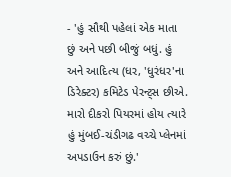- 'હું સૌથી પહેલાં એક માતા છું અને પછી બીજું બધું. હું અને આદિત્ય (ધર, 'ધુરંધર'ના ડિરેક્ટર) કમિટેડ પેરન્ટ્સ છીએ. મારો દીકરો પિયરમાં હોય ત્યારે હું મુંબઈ-ચંડીગઢ વચ્ચે પ્લેનમાં અપડાઉન કરું છું.'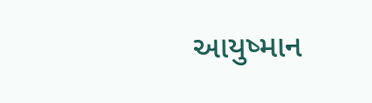આયુષ્માન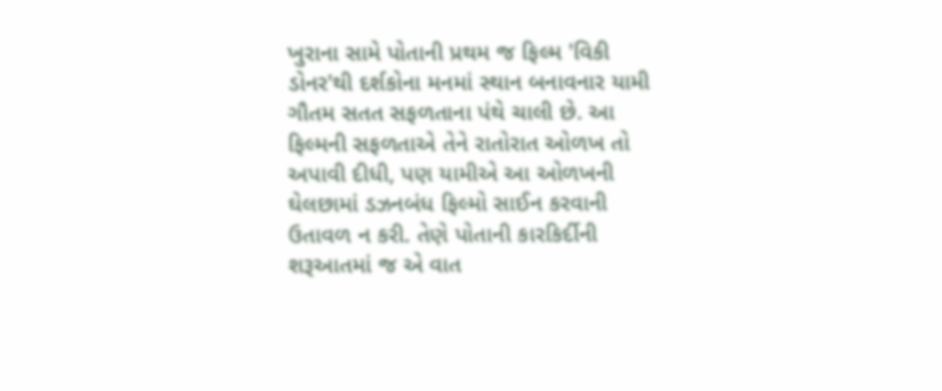ખુરાના સામે પોતાની પ્રથમ જ ફિલ્મ 'વિકી ડોનર'થી દર્શકોના મનમાં સ્થાન બનાવનાર યામી ગૌતમ સતત સફળતાના પંથે ચાલી છે. આ ફિલ્મની સફળતાએ તેને રાતોરાત ઓળખ તો અપાવી દીધી, પણ યામીએ આ ઓળખની ઘેલછામાં ડઝનબંધ ફિલ્મો સાઈન કરવાની ઉતાવળ ન કરી. તેણે પોતાની કારકિર્દીની શરૂઆતમાં જ એ વાત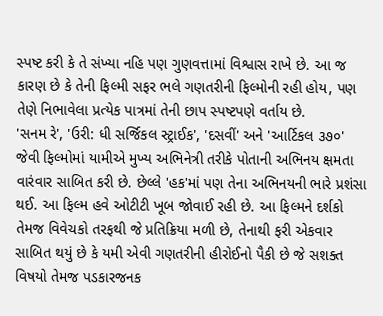સ્પષ્ટ કરી કે તે સંખ્યા નહિ પણ ગુણવત્તામાં વિશ્વાસ રાખે છે. આ જ કારણ છે કે તેની ફિલ્મી સફર ભલે ગણતરીની ફિલ્મોની રહી હોય, પણ તેણે નિભાવેલા પ્રત્યેક પાત્રમાં તેની છાપ સ્પષ્ટપણે વર્તાય છે.
'સનમ રે', 'ઉરી: ધી સર્જિકલ સ્ટ્રાઈક', 'દસવીં' અને 'આર્ટિકલ ૩૭૦' જેવી ફિલ્મોમાં યામીએ મુખ્ય અભિનેત્રી તરીકે પોતાની અભિનય ક્ષમતા વારંવાર સાબિત કરી છે. છેલ્લે 'હક'માં પણ તેના અભિનયની ભારે પ્રશંસા થઈ. આ ફિલ્મ હવે ઓટીટી ખૂબ જોવાઈ રહી છે. આ ફિલ્મને દર્શકો તેમજ વિવેચકો તરફથી જે પ્રતિક્રિયા મળી છે, તેનાથી ફરી એકવાર સાબિત થયું છે કે યમી એવી ગણતરીની હીરોઈનો પૈકી છે જે સશક્ત વિષયો તેમજ પડકારજનક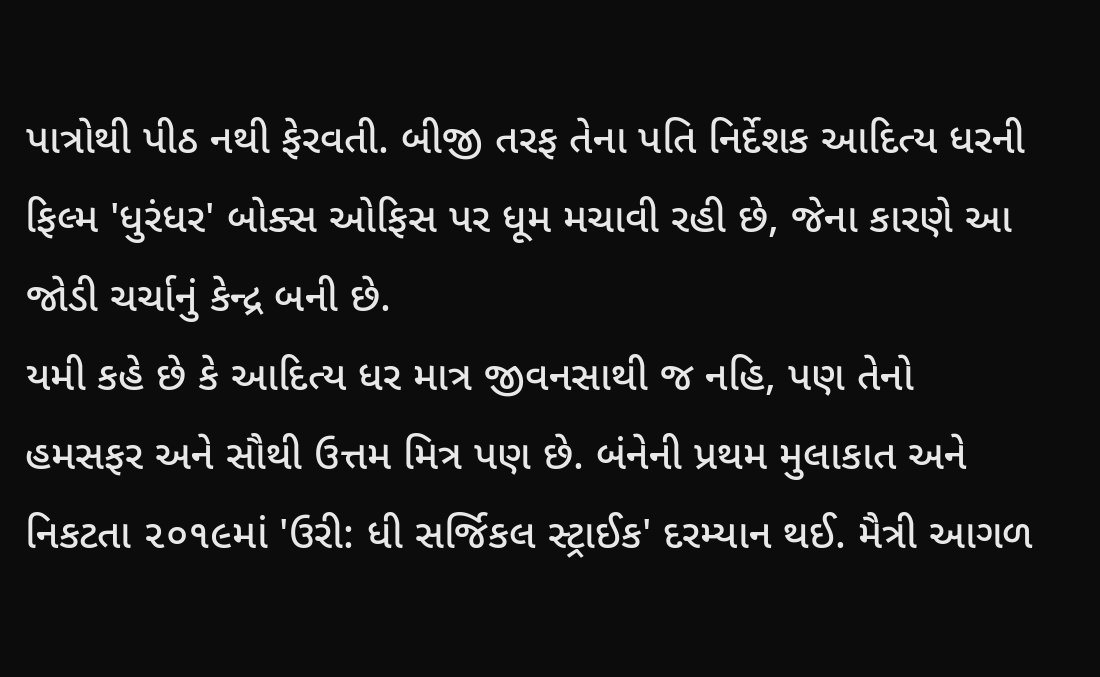પાત્રોથી પીઠ નથી ફેરવતી. બીજી તરફ તેના પતિ નિર્દેશક આદિત્ય ધરની ફિલ્મ 'ધુરંધર' બોક્સ ઓફિસ પર ધૂમ મચાવી રહી છે, જેના કારણે આ જોડી ચર્ચાનું કેન્દ્ર બની છે.
યમી કહે છે કે આદિત્ય ધર માત્ર જીવનસાથી જ નહિ, પણ તેનો હમસફર અને સૌથી ઉત્તમ મિત્ર પણ છે. બંનેની પ્રથમ મુલાકાત અને નિકટતા ૨૦૧૯માં 'ઉરી: ધી સર્જિકલ સ્ટ્રાઈક' દરમ્યાન થઈ. મૈત્રી આગળ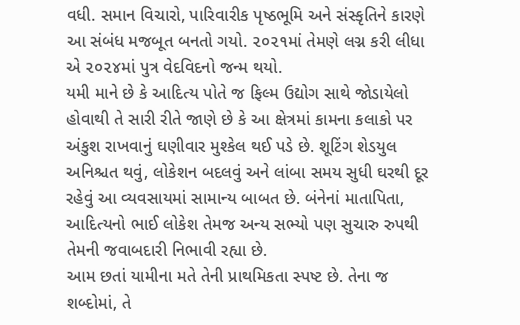વધી. સમાન વિચારો, પારિવારીક પૃષ્ઠભૂમિ અને સંસ્કૃતિને કારણે આ સંબંધ મજબૂત બનતો ગયો. ૨૦૨૧માં તેમણે લગ્ન કરી લીધા એ ૨૦૨૪માં પુત્ર વેદવિદનો જન્મ થયો.
યમી માને છે કે આદિત્ય પોતે જ ફિલ્મ ઉદ્યોગ સાથે જોડાયેલો હોવાથી તે સારી રીતે જાણે છે કે આ ક્ષેત્રમાં કામના કલાકો પર અંકુશ રાખવાનું ઘણીવાર મુશ્કેલ થઈ પડે છે. શૂટિંગ શેડયુલ અનિશ્ચત થવું, લોકેશન બદલવું અને લાંબા સમય સુધી ઘરથી દૂર રહેવું આ વ્યવસાયમાં સામાન્ય બાબત છે. બંનેનાં માતાપિતા, આદિત્યનો ભાઈ લોકેશ તેમજ અન્ય સભ્યો પણ સુચારુ રુપથી તેમની જવાબદારી નિભાવી રહ્યા છે.
આમ છતાં યામીના મતે તેની પ્રાથમિકતા સ્પષ્ટ છે. તેના જ શબ્દોમાં, તે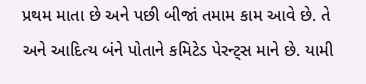પ્રથમ માતા છે અને પછી બીજાં તમામ કામ આવે છે. તે અને આદિત્ય બંને પોતાને કમિટેડ પેરન્ટ્સ માને છે. યામી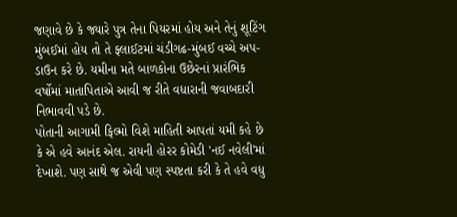જણાવે છે કે જ્યારે પુત્ર તેના પિયરમાં હોય અને તેનું શૂટિંગ મુંબઈમાં હોય તો તે ફ્લાઈટમાં ચંડીગઢ-મુંબઈ વચ્ચે અપ-ડાઉન કરે છે. યમીના મતે બાળકોના ઉછેરનાં પ્રારંભિક વર્ષોમાં માતાપિતાએ આવી જ રીતે વધારાની જવાબદારી નિભાવવી પડે છે.
પોતાની આગામી ફિલ્મો વિશે માહિતી આપતાં યમી કહે છે કે એ હવે આનંદ એલ. રાયની હોરર કોમેડી 'નઈ નવેલી'માં દેખાશે. પણ સાથે જ એવી પણ સ્પષ્ટતા કરી કે તે હવે વધુ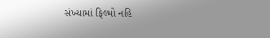સંખ્યામાં ફિલ્મો નહિ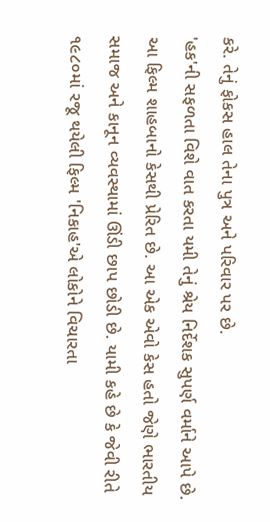કરે. તેનું ફોકસ હાલ તેના પુત્ર અને પરિવાર પર છે.
'હક'ની સફળતા વિશે વાત કરતા યમી તેનું શ્રેય નિર્દેશક સુપર્ણ વર્માને આપે છે. આ ફિલ્મ શાહબાનો કેસથી પ્રેરિત છે. આ એક એવો કેસ હતો જેણે ભારતીય સમાજ અને કાનૂન વ્યવસ્થામાં ઊંડી છાપ છોડી છે. યામી કહે છે કે જેવી રીતે ૧૯૮૦માં રજૂ થયેલી ફિલ્મ 'નિકાહ'એ લોકોને વિચારતા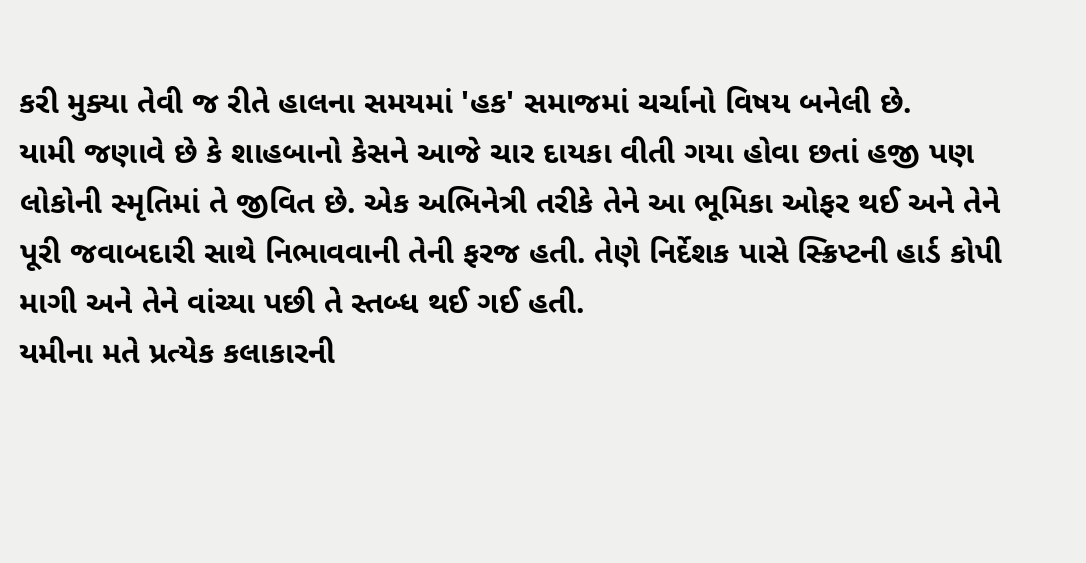કરી મુક્યા તેવી જ રીતે હાલના સમયમાં 'હક' સમાજમાં ચર્ચાનો વિષય બનેલી છે.
યામી જણાવે છે કે શાહબાનો કેસને આજે ચાર દાયકા વીતી ગયા હોવા છતાં હજી પણ લોકોની સ્મૃતિમાં તે જીવિત છે. એક અભિનેત્રી તરીકે તેને આ ભૂમિકા ઓફર થઈ અને તેને પૂરી જવાબદારી સાથે નિભાવવાની તેની ફરજ હતી. તેણે નિર્દેશક પાસે સ્ક્રિપ્ટની હાર્ડ કોપી માગી અને તેને વાંચ્યા પછી તે સ્તબ્ધ થઈ ગઈ હતી.
યમીના મતે પ્રત્યેક કલાકારની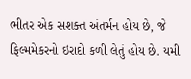ભીતર એક સશક્ત અંતર્મન હોય છે, જે ફિલ્મમેકરનો ઇરાદો કળી લેતું હોય છે. યમી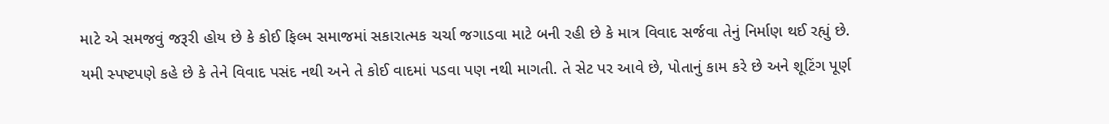માટે એ સમજવું જરૂરી હોય છે કે કોઈ ફિલ્મ સમાજમાં સકારાત્મક ચર્ચા જગાડવા માટે બની રહી છે કે માત્ર વિવાદ સર્જવા તેનું નિર્માણ થઈ રહ્યું છે.
યમી સ્પષ્ટપણે કહે છે કે તેને વિવાદ પસંદ નથી અને તે કોઈ વાદમાં પડવા પણ નથી માગતી. તે સેટ પર આવે છે, પોતાનું કામ કરે છે અને શૂટિંગ પૂર્ણ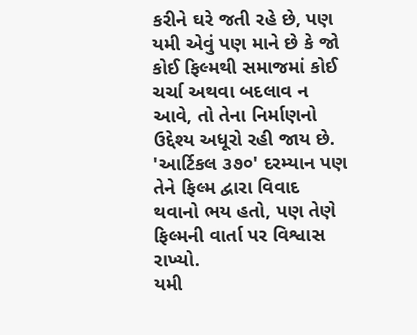કરીને ઘરે જતી રહે છે, પણ યમી એવું પણ માને છે કે જો કોઈ ફિલ્મથી સમાજમાં કોઈ ચર્ચા અથવા બદલાવ ન આવે, તો તેના નિર્માણનો ઉદ્દેશ્ય અધૂરો રહી જાય છે. 'આર્ટિકલ ૩૭૦' દરમ્યાન પણ તેને ફિલ્મ દ્વારા વિવાદ થવાનો ભય હતો, પણ તેણે ફિલ્મની વાર્તા પર વિશ્વાસ રાખ્યો.
યમી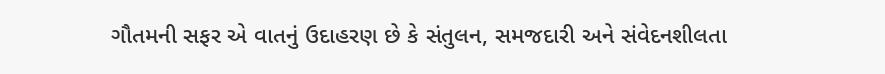ગૌતમની સફર એ વાતનું ઉદાહરણ છે કે સંતુલન, સમજદારી અને સંવેદનશીલતા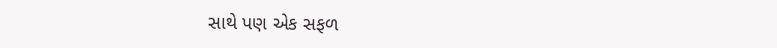સાથે પણ એક સફળ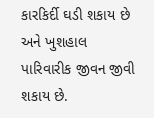કારકિર્દી ઘડી શકાય છે અને ખુશહાલ પારિવારીક જીવન જીવી શકાય છે.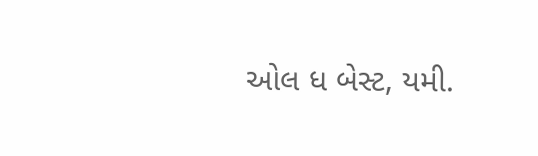ઓલ ધ બેસ્ટ, યમી.